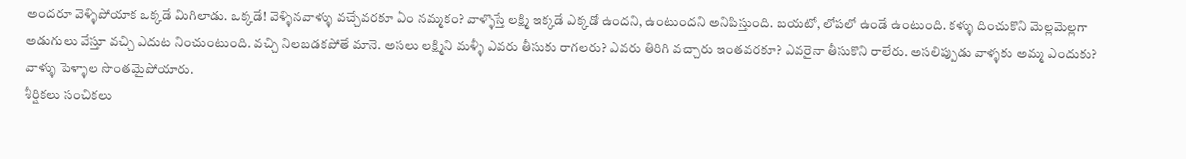అందరూ వెళ్ళిపోయాక ఒక్కడే మిగిలాడు. ఒక్కడే! వెళ్ళినవాళ్ళు వచ్చేవరకూ ఏం నమ్మకం? వాళ్ళొస్తే లక్ష్మి ఇక్కడే ఎక్కడో ఉందని, ఉంటుందని అనిపిస్తుంది. బయటో, లోపలో ఉండే ఉంటుంది. కళ్ళు దించుకొని మెల్లమెల్లగా అడుగులు వేస్తూ వచ్చి ఎదుట నించుంటుంది. వచ్చి నిలబడకపోతే మానె. అసలు లక్ష్మిని మళ్ళీ ఎవరు తీసుకు రాగలరు? ఎవరు తిరిగి వచ్చారు ఇంతవరకూ? ఎవరైనా తీసుకొని రాలేరు. అసలిప్పుడు వాళ్ళకు అమ్మ ఎందుకు? వాళ్ళు పెళ్ళాల సొంతమైపోయారు.
శీర్షికలు సంచికలు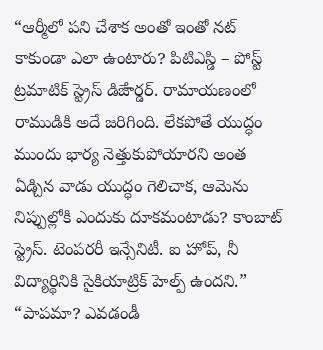“ఆర్మీలో పని చేశాక అంతో ఇంతో నట్ కాకుండా ఎలా ఉంటారు? పిటిఎస్డి – పోస్ట్ ట్రమాటిక్ స్ట్రెస్ డిౙార్డర్. రామాయణంలో రాముడికి అదే జరిగింది. లేకపోతే యుద్ధం ముందు భార్య నెత్తుకుపోయారని అంత ఏడ్చిన వాడు యుద్ధం గెలిచాక, ఆమెను నిప్పుల్లోకి ఎందుకు దూకమంటాడు? కాంబాట్ స్ట్రెస్. టెంపరరీ ఇన్సేనిటీ. ఐ హోప్, నీ విద్యార్థినికి సైకియాట్రిక్ హెల్ప్ ఉందని.”
“పాపమా? ఎవడండీ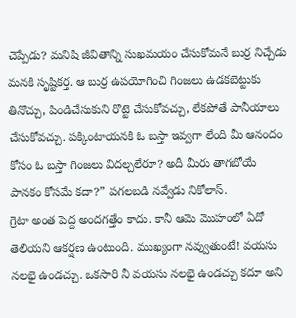చెప్పేడు? మనిషి జీవితాన్ని సుఖమయం చేసుకోమనే బుర్ర నిచ్చేడు మనకి సృష్టికర్త. ఆ బుర్ర ఉపయోగించి గింజలు ఉడకబెట్టుకు తినొచ్చు, పిండిచేసుకుని రొట్టె చేసుకోవచ్చు, లేకపోతే పానీయాలు చేసుకోవచ్చు. పక్కింటాయనకి ఓ బస్తా ఇవ్వగా లేంది మీ ఆనందం కోసం ఓ బస్తా గింజలు విదల్చలేరూ? అదీ మీరు తాగబోయే పానకం కోసమే కదా?” పగలబడి నవ్వేడు నికోలాస్.
గ్రెటా అంత పెద్ద అందగత్తేం కాదు. కానీ ఆమె మొహంలో ఏదో తెలియని ఆకర్షణ ఉంటుంది. ముఖ్యంగా నవ్వుతుంటే! వయసు నలభై ఉండచ్చు. ఒకసారి నీ వయసు నలభై ఉండచ్చు కదూ అని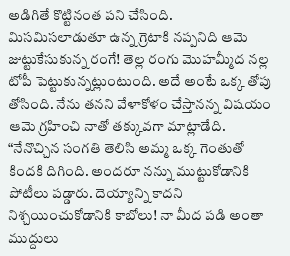అడిగితే కొట్టినంత పని చేసింది. మిసమిసలాడుతూ ఉన్న గ్రెటాకి నప్పనిది ఆమె జుట్టుకేసుకున్న రంగే! తెల్ల రంగు మొహమ్మీద నల్ల టోపీ పెట్టుకున్నట్లుంటుంది. అదే అంటే ఒక్క తోపు తోసింది. నేను తనని వేళాకోళం చేస్తానన్న విషయం ఆమె గ్రహించి నాతో తక్కువగా మాట్లాడేది.
“నేనొచ్చిన సంగతి తెలిసి అమ్మ ఒక్క గెంతుతో కిందకి దిగింది. అందరూ నన్ను ముట్టుకోడానికి పోటీలు పడ్డారు. దెయ్యాన్ని కాదని నిశ్చయించుకోడానికి కాబోలు! నా మీద పడి అంతా ముద్దులు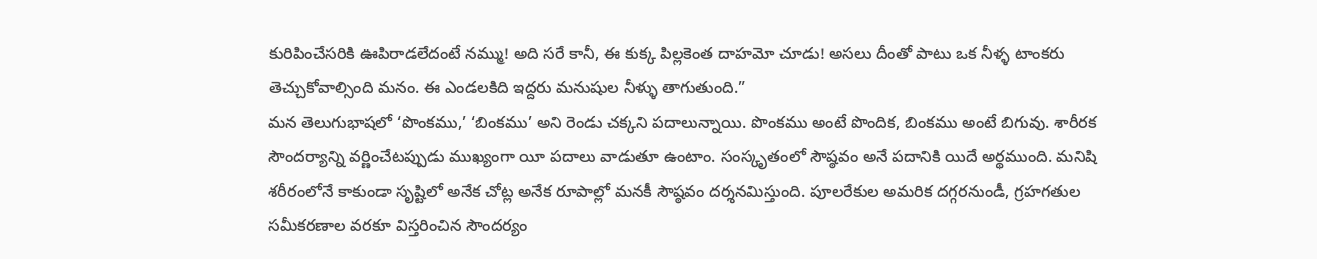కురిపించేసరికి ఊపిరాడలేదంటే నమ్ము! అది సరే కానీ, ఈ కుక్క పిల్లకెంత దాహమో చూడు! అసలు దీంతో పాటు ఒక నీళ్ళ టాంకరు తెచ్చుకోవాల్సింది మనం. ఈ ఎండలకిది ఇద్దరు మనుషుల నీళ్ళు తాగుతుంది.”
మన తెలుగుభాషలో ‘పొంకము,’ ‘బింకము’ అని రెండు చక్కని పదాలున్నాయి. పొంకము అంటే పొందిక, బింకము అంటే బిగువు. శారీరక సౌందర్యాన్ని వర్ణించేటప్పుడు ముఖ్యంగా యీ పదాలు వాడుతూ ఉంటాం. సంస్కృతంలో సౌష్ఠవం అనే పదానికి యిదే అర్థముంది. మనిషి శరీరంలోనే కాకుండా సృష్టిలో అనేక చోట్ల అనేక రూపాల్లో మనకీ సౌష్ఠవం దర్శనమిస్తుంది. పూలరేకుల అమరిక దగ్గరనుండీ, గ్రహగతుల సమీకరణాల వరకూ విస్తరించిన సౌందర్యం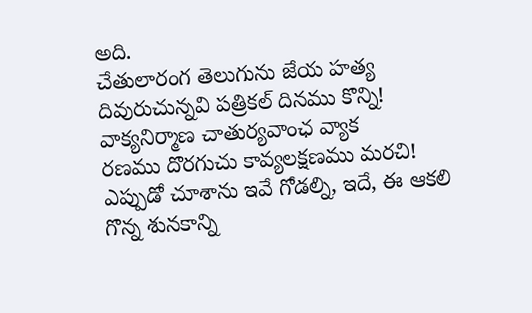అది.
చేతులారంగ తెలుగును జేయ హత్య
దివురుచున్నవి పత్రికల్ దినము కొన్ని!
వాక్యనిర్మాణ చాతుర్యవాంఛ వ్యాక
రణము దొరగుచు కావ్యలక్షణము మరచి!
ఎప్పుడో చూశాను ఇవే గోడల్ని, ఇదే, ఈ ఆకలి గొన్న శునకాన్ని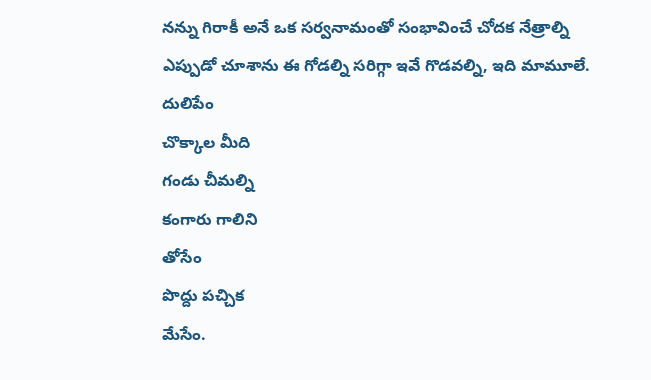నన్ను గిరాకీ అనే ఒక సర్వనామంతో సంభావించే చోదక నేత్రాల్ని
ఎప్పుడో చూశాను ఈ గోడల్ని సరిగ్గా ఇవే గొడవల్ని, ఇది మామూలే.
దులిపేం
చొక్కాల మీది
గండు చీమల్ని
కంగారు గాలిని
తోసేం
పొద్దు పచ్చిక
మేసేం.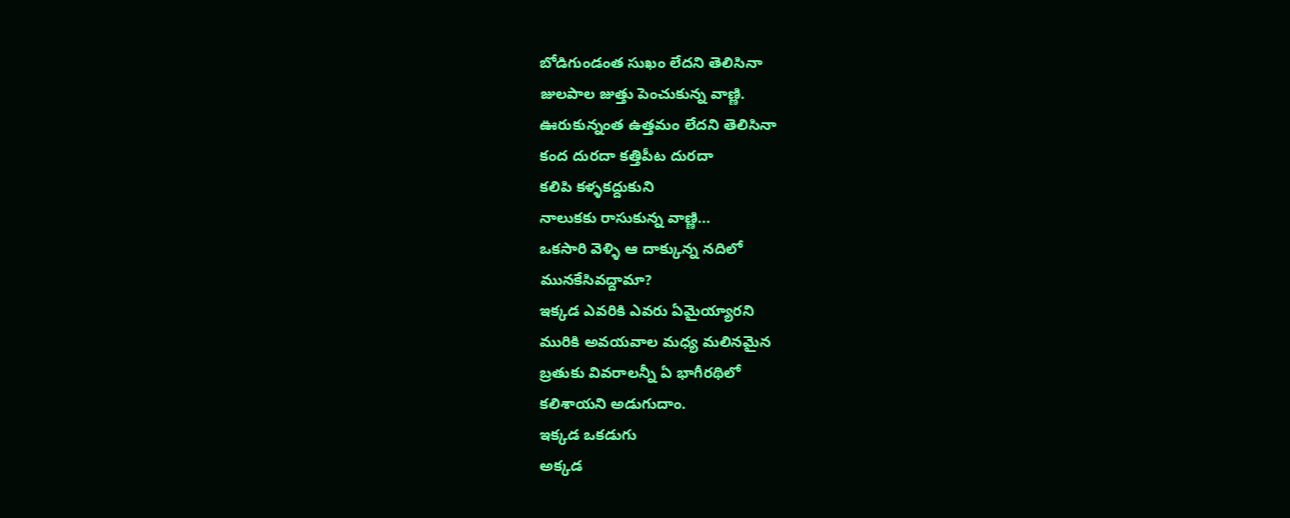బోడిగుండంత సుఖం లేదని తెలిసినా
జులపాల జుత్తు పెంచుకున్న వాణ్ణి.
ఊరుకున్నంత ఉత్తమం లేదని తెలిసినా
కంద దురదా కత్తిపీట దురదా
కలిపి కళ్ళకద్దుకుని
నాలుకకు రాసుకున్న వాణ్ణి…
ఒకసారి వెళ్ళి ఆ దాక్కున్న నదిలో
మునకేసివద్దామా?
ఇక్కడ ఎవరికి ఎవరు ఏమైయ్యారని
మురికి అవయవాల మధ్య మలినమైన
బ్రతుకు వివరాలన్నీ ఏ భాగీరథిలో
కలిశాయని అడుగుదాం.
ఇక్కడ ఒకడుగు
అక్కడ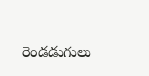రెండడుగులు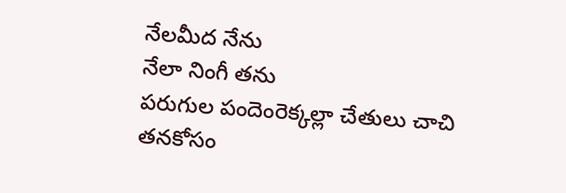నేలమీద నేను
నేలా నింగీ తను
పరుగుల పందెంరెక్కల్లా చేతులు చాచి
తనకోసం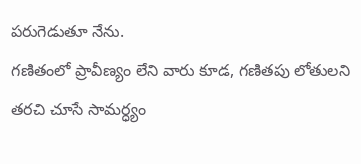పరుగెడుతూ నేను.
గణితంలో ప్రావీణ్యం లేని వారు కూడ, గణితపు లోతులని తరచి చూసే సామర్ధ్యం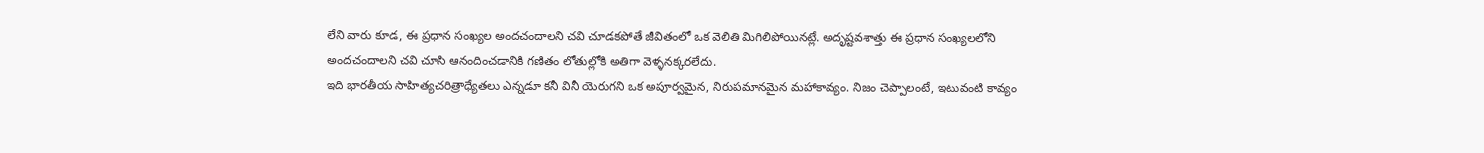లేని వారు కూడ, ఈ ప్రధాన సంఖ్యల అందచందాలని చవి చూడకపోతే జీవితంలో ఒక వెలితి మిగిలిపోయినట్లే. అదృష్టవశాత్తు ఈ ప్రధాన సంఖ్యలలోని అందచందాలని చవి చూసి ఆనందించడానికి గణితం లోతుల్లోకి అతిగా వెళ్ళనక్కరలేదు.
ఇది భారతీయ సాహిత్యచరిత్రాధ్యేతలు ఎన్నడూ కనీ వినీ యెరుగని ఒక అపూర్వమైన, నిరుపమానమైన మహాకావ్యం. నిజం చెప్పాలంటే, ఇటువంటి కావ్యం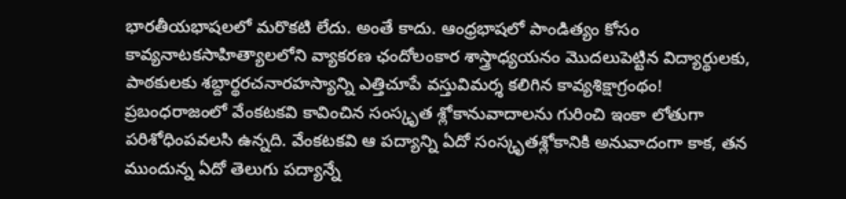భారతీయభాషలలో మరొకటి లేదు. అంతే కాదు. ఆంధ్రభాషలో పాండిత్యం కోసం కావ్యనాటకసాహిత్యాలలోని వ్యాకరణ ఛందోలంకార శాస్త్రాధ్యయనం మొదలుపెట్టిన విద్యార్థులకు, పాఠకులకు శబ్దార్థరచనారహస్యాన్ని ఎత్తిచూపే వస్తువిమర్శ కలిగిన కావ్యశిక్షాగ్రంథం!
ప్రబంధరాజంలో వేంకటకవి కావించిన సంస్కృత శ్లోకానువాదాలను గురించి ఇంకా లోతుగా పరిశోధింపవలసి ఉన్నది. వేంకటకవి ఆ పద్యాన్ని ఏదో సంస్కృతశ్లోకానికి అనువాదంగా కాక, తన ముందున్న ఏదో తెలుగు పద్యాన్నే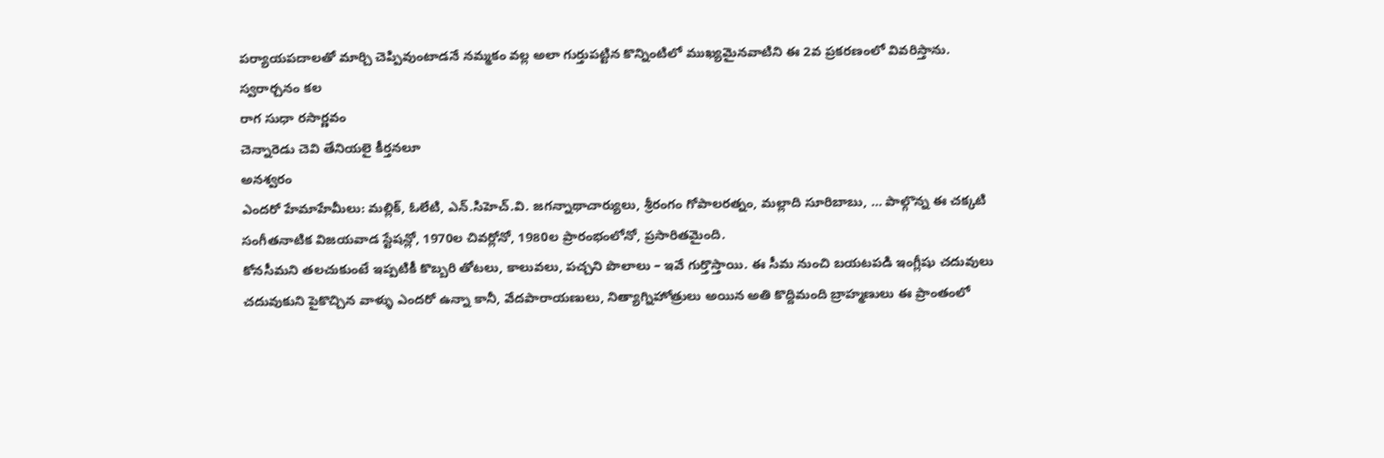పర్యాయపదాలతో మార్చి చెప్పివుంటాడనే నమ్మకం వల్ల అలా గుర్తుపట్టిన కొన్నింటిలో ముఖ్యమైనవాటిని ఈ 2వ ప్రకరణంలో వివరిస్తాను.
స్వరార్చనం కల
రాగ సుధా రసార్ణవం
చెన్నారెడు చెవి తేనియలై కీర్తనలూ
అనశ్వరం
ఎందరో హేమాహేమీలు: మల్లిక్, ఓలేటి, ఎన్.సిహెచ్.వి. జగన్నాథాచార్యులు, శ్రీరంగం గోపాలరత్నం, మల్లాది సూరిబాబు, … పాల్గొన్న ఈ చక్కటి సంగీతనాటిక విజయవాడ స్టేషన్లో, 1970ల చివర్లోనో, 1980ల ప్రారంభంలోనో, ప్రసారితమైంది.
కోనసీమని తలచుకుంటే ఇప్పటికీ కొబ్బరి తోటలు, కాలువలు, పచ్చని పొలాలు – ఇవే గుర్తొస్తాయి. ఈ సీమ నుంచి బయటపడి ఇంగ్లీషు చదువులు చదువుకుని పైకొచ్చిన వాళ్ళు ఎందరో ఉన్నా కానీ, వేదపారాయణులు, నిత్యాగ్నిహోత్రులు అయిన అతి కొద్దిమంది బ్రాహ్మణులు ఈ ప్రాంతంలో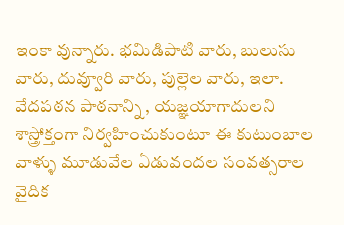ఇంకా వున్నారు. భమిడిపాటి వారు, బులుసు వారు, దువ్వూరి వారు, పుల్లెల వారు, ఇలా. వేదపఠన పాఠనాన్ని , యజ్ఞయాగాదులని శాస్త్రోక్తంగా నిర్వహించుకుంటూ ఈ కుటుంబాల వాళ్ళు మూడువేల ఏడువందల సంవత్సరాల వైదిక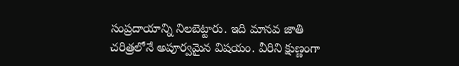సంప్రదాయాన్ని నిలబెట్టారు. ఇది మానవ జాతి చరిత్రలోనే అపూర్వమైన విషయం. వీరిని క్షుణ్ణంగా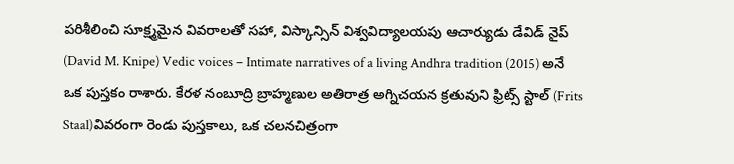పరిశీలించి సూక్ష్మమైన వివరాలతో సహా, విస్కాన్సిన్ విశ్వవిద్యాలయపు ఆచార్యుడు డేవిడ్ నైప్ (David M. Knipe) Vedic voices – Intimate narratives of a living Andhra tradition (2015) అనే ఒక పుస్తకం రాశారు. కేరళ నంబూద్రి బ్రాహ్మణుల అతిరాత్ర అగ్నిచయన క్రతువుని ఫ్రిట్స్ స్టాల్ (Frits Staal)వివరంగా రెండు పుస్తకాలు, ఒక చలనచిత్రంగా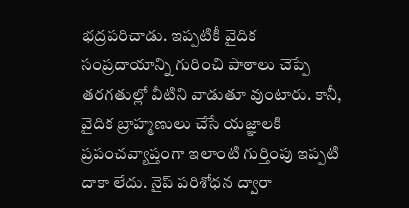భద్రపరిచాడు. ఇప్పటికీ వైదిక సంప్రదాయాన్ని గురించి పాఠాలు చెప్పే తరగతుల్లో వీటిని వాడుతూ వుంటారు. కానీ, వైదిక బ్రాహ్మణులు చేసే యజ్ఞాలకి ప్రపంచవ్యాప్తంగా ఇలాంటి గుర్తింపు ఇప్పటి దాకా లేదు. నైప్ పరిశోధన ద్వారా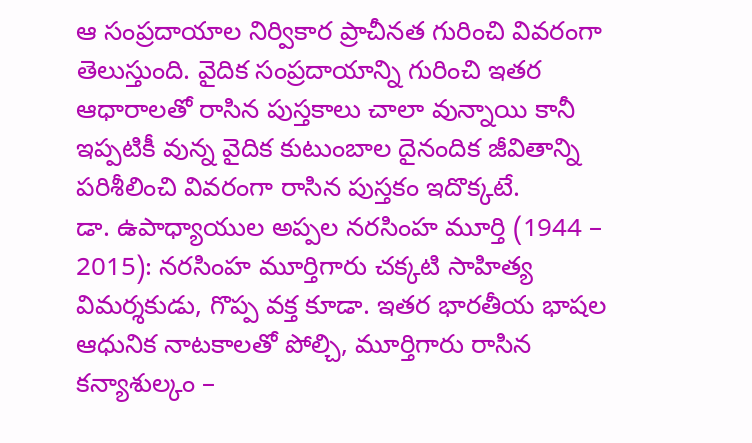ఆ సంప్రదాయాల నిర్వికార ప్రాచీనత గురించి వివరంగా తెలుస్తుంది. వైదిక సంప్రదాయాన్ని గురించి ఇతర ఆధారాలతో రాసిన పుస్తకాలు చాలా వున్నాయి కానీ ఇప్పటికీ వున్న వైదిక కుటుంబాల దైనందిక జీవితాన్ని పరిశీలించి వివరంగా రాసిన పుస్తకం ఇదొక్కటే.
డా. ఉపాధ్యాయుల అప్పల నరసింహ మూర్తి (1944 – 2015): నరసింహ మూర్తిగారు చక్కటి సాహిత్య విమర్శకుడు, గొప్ప వక్త కూడా. ఇతర భారతీయ భాషల ఆధునిక నాటకాలతో పోల్చి, మూర్తిగారు రాసిన కన్యాశుల్కం –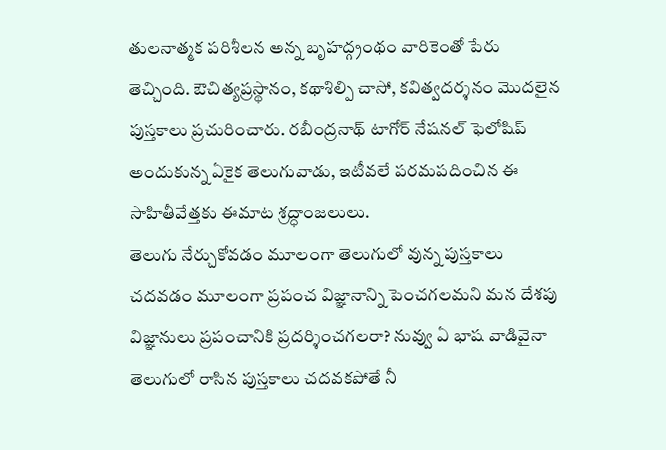తులనాత్మక పరిశీలన అన్న బృహద్గ్రంథం వారికెంతో పేరు తెచ్చింది. ఔచిత్యప్రస్థానం, కథాశిల్పి చాసో, కవిత్వదర్శనం మొదలైన పుస్తకాలు ప్రచురించారు. రబీంద్రనాథ్ టాగోర్ నేషనల్ ఫెలోషిప్ అందుకున్న ఏకైక తెలుగువాడు, ఇటీవలే పరమపదించిన ఈ సాహితీవేత్తకు ఈమాట శ్రద్ధాంజలులు.
తెలుగు నేర్చుకోవడం మూలంగా తెలుగులో వున్న పుస్తకాలు చదవడం మూలంగా ప్రపంచ విజ్ఞానాన్ని పెంచగలమని మన దేశపు విజ్ఞానులు ప్రపంచానికి ప్రదర్శించగలరా? నువ్వు ఏ భాష వాడివైనా తెలుగులో రాసిన పుస్తకాలు చదవకపోతే నీ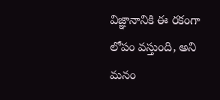విజ్ఞానానికి ఈ రకంగా లోపం వస్తుంది, అని మనం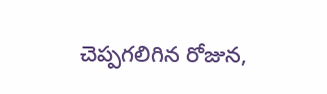చెప్పగలిగిన రోజున,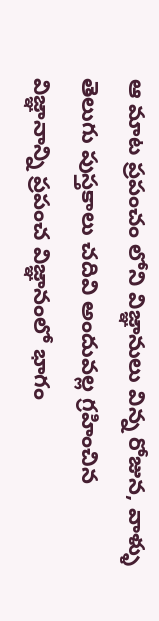ఆ మాట ప్రపంచం లోని విజ్ఞానులు విన్న రోజున, వాళ్ళు తెలుగు పుస్తకాలు చదివి అందువల్ల గ్రహించిన విజ్ఞానాన్ని ప్రపంచ విజ్ఞానంలో భాగం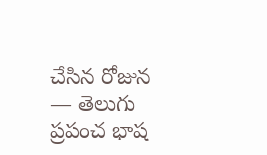చేసిన రోజున — తెలుగు ప్రపంచ భాష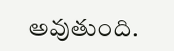అవుతుంది.